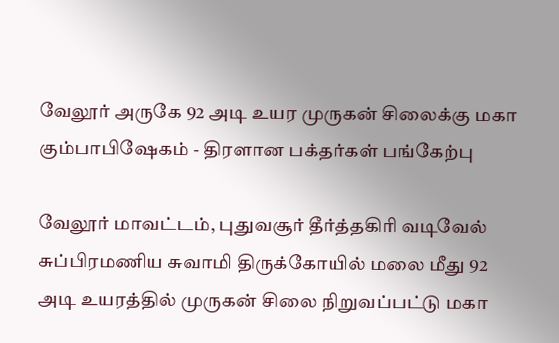வேலூர் அருகே 92 அடி உயர முருகன் சிலைக்கு மகா கும்பாபிஷேகம் - திரளான பக்தர்கள் பங்கேற்பு

வேலூர் மாவட்டம், புதுவசூர் தீர்த்தகிரி வடிவேல் சுப்பிரமணிய சுவாமி திருக்கோயில் மலை மீது 92 அடி உயரத்தில் முருகன் சிலை நிறுவப்பட்டு மகா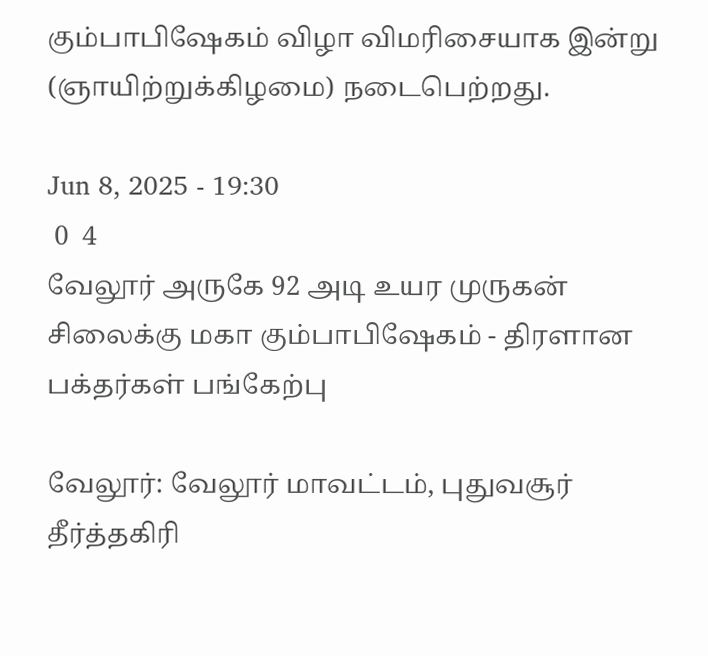கும்பாபிஷேகம் விழா விமரிசையாக இன்று (ஞாயிற்றுக்கிழமை) நடைபெற்றது.

Jun 8, 2025 - 19:30
 0  4
வேலூர் அருகே 92 அடி உயர முருகன் சிலைக்கு மகா கும்பாபிஷேகம் - திரளான பக்தர்கள் பங்கேற்பு

வேலூர்: வேலூர் மாவட்டம், புதுவசூர் தீர்த்தகிரி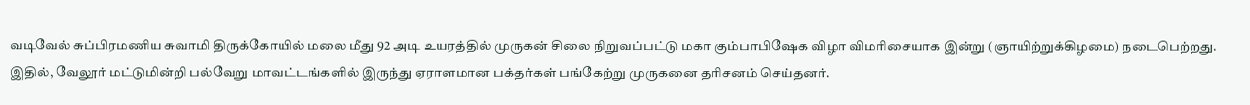வடிவேல் சுப்பிரமணிய சுவாமி திருக்கோயில் மலை மீது 92 அடி உயரத்தில் முருகன் சிலை நிறுவப்பட்டு மகா கும்பாபிஷேக விழா விமரிசையாக இன்று (ஞாயிற்றுக்கிழமை) நடைபெற்றது. இதில், வேலூர் மட்டுமின்றி பல்வேறு மாவட்டங்களில் இருந்து ஏராளமான பக்தர்கள் பங்கேற்று முருகனை தரிசனம் செய்தனர்.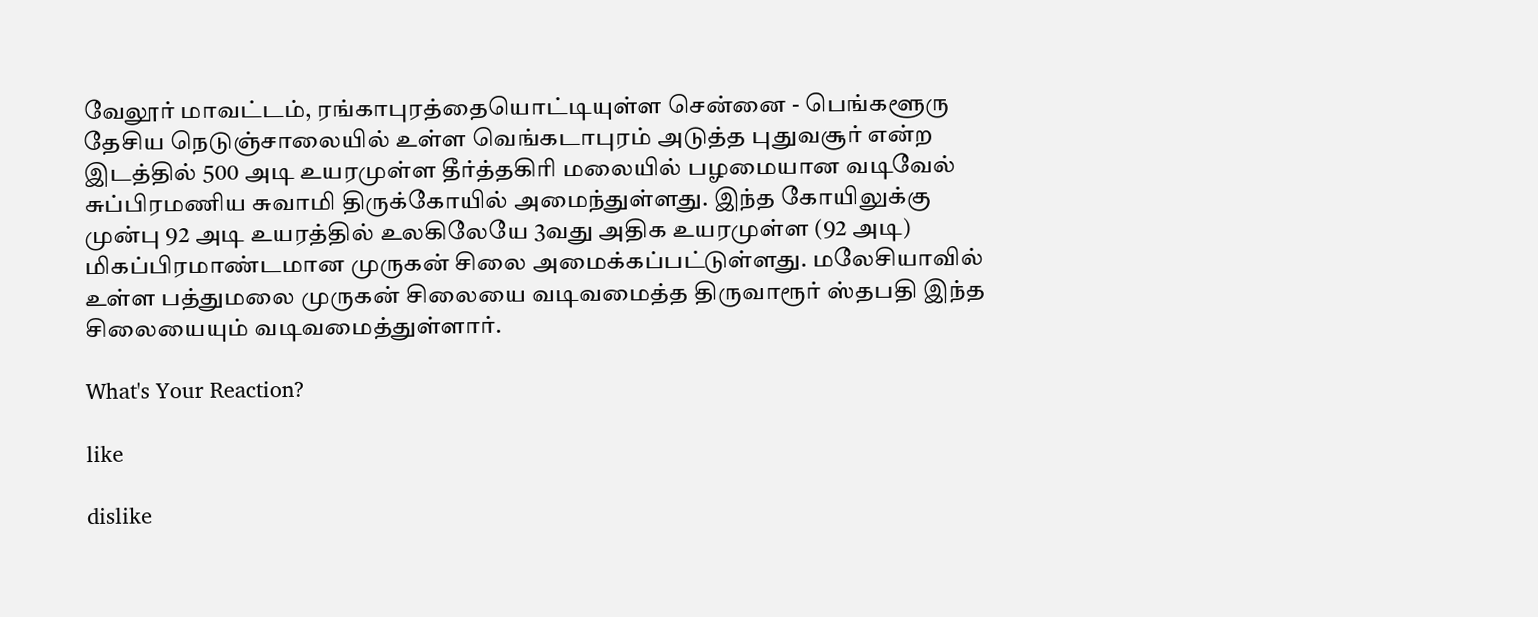வேலூர் மாவட்டம், ரங்காபுரத்தையொட்டியுள்ள சென்னை - பெங்களூரு தேசிய நெடுஞ்சாலையில் உள்ள வெங்கடாபுரம் அடுத்த புதுவசூர் என்ற இடத்தில் 500 அடி உயரமுள்ள தீர்த்தகிரி மலையில் பழமையான வடிவேல் சுப்பிரமணிய சுவாமி திருக்கோயில் அமைந்துள்ளது. இந்த கோயிலுக்கு முன்பு 92 அடி உயரத்தில் உலகிலேயே 3வது அதிக உயரமுள்ள (92 அடி) மிகப்பிரமாண்டமான முருகன் சிலை அமைக்கப்பட்டுள்ளது. மலேசியாவில் உள்ள பத்துமலை முருகன் சிலையை வடிவமைத்த திருவாரூர் ஸ்தபதி இந்த சிலையையும் வடிவமைத்துள்ளார்.

What's Your Reaction?

like

dislike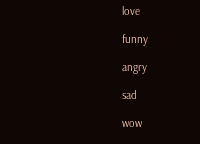love

funny

angry

sad

wow